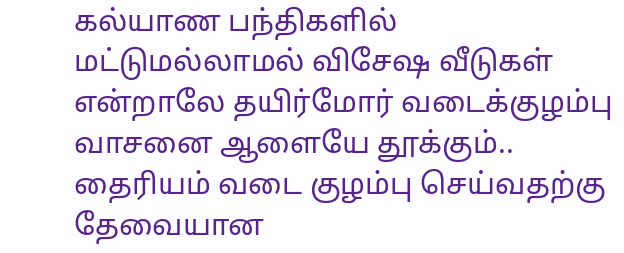கல்யாண பந்திகளில் மட்டுமல்லாமல் விசேஷ வீடுகள் என்றாலே தயிர்மோர் வடைக்குழம்பு வாசனை ஆளையே தூக்கும்..
தைரியம் வடை குழம்பு செய்வதற்கு தேவையான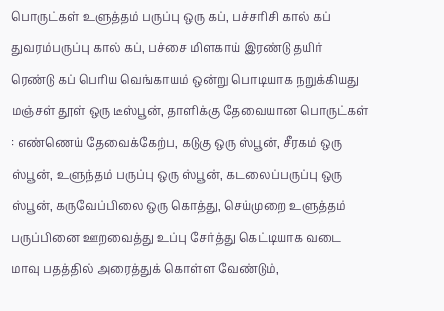பொருட்கள் உளுத்தம் பருப்பு ஒரு கப், பச்சரிசி கால் கப் துவரம்பருப்பு கால் கப், பச்சை மிளகாய் இரண்டு தயிர் ரெண்டு கப் பெரிய வெங்காயம் ஒன்று பொடியாக நறுக்கியது மஞ்சள் தூள் ஒரு டீஸ்பூன், தாளிக்கு தேவையான பொருட்கள் : எண்ணெய் தேவைக்கேற்ப, கடுகு ஒரு ஸ்பூன், சீரகம் ஒரு ஸ்பூன், உளுந்தம் பருப்பு ஒரு ஸ்பூன், கடலைப்பருப்பு ஒரு ஸ்பூன், கருவேப்பிலை ஒரு கொத்து, செய்முறை உளுத்தம் பருப்பினை ஊறவைத்து உப்பு சேர்த்து கெட்டியாக வடை மாவு பதத்தில் அரைத்துக் கொள்ள வேண்டும்,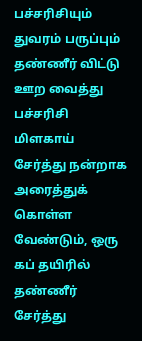பச்சரிசியும் துவரம் பருப்பும் தண்ணீர் விட்டு ஊற வைத்து பச்சரிசி மிளகாய் சேர்த்து நன்றாக அரைத்துக் கொள்ள வேண்டும், ஒரு கப் தயிரில் தண்ணீர் சேர்த்து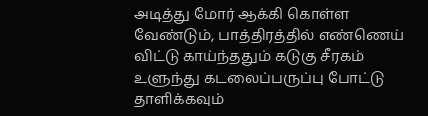அடித்து மோர் ஆக்கி கொள்ள வேண்டும், பாத்திரத்தில் எண்ணெய் விட்டு காய்ந்ததும் கடுகு சீரகம் உளுந்து கடலைப்பருப்பு போட்டு தாளிக்கவும்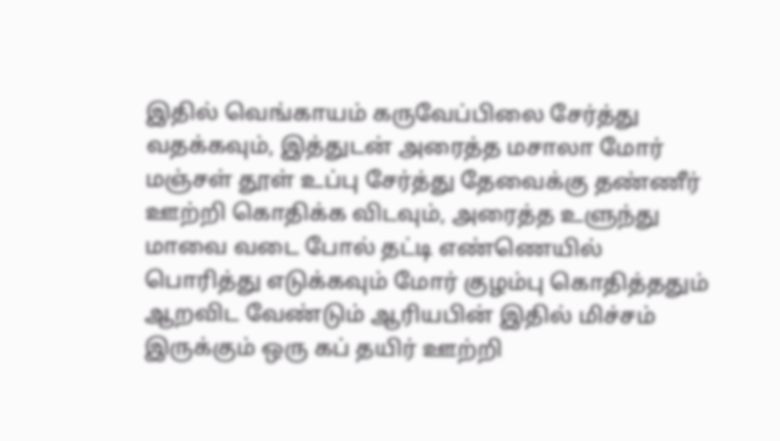இதில் வெங்காயம் கருவேப்பிலை சேர்த்து வதக்கவும், இத்துடன் அரைத்த மசாலா மோர் மஞ்சள் தூள் உப்பு சேர்த்து தேவைக்கு தண்ணீர் ஊற்றி கொதிக்க விடவும், அரைத்த உளுந்து மாவை வடை போல் தட்டி எண்ணெயில் பொரித்து எடுக்கவும் மோர் குழம்பு கொதித்ததும் ஆறவிட வேண்டும் ஆரியபின் இதில் மிச்சம் இருக்கும் ஒரு கப் தயிர் ஊற்றி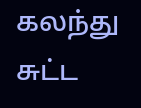கலந்து சுட்ட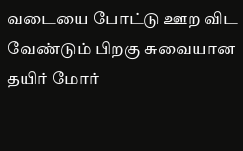வடையை போட்டு ஊற விட வேண்டும் பிறகு சுவையான தயிர் மோர்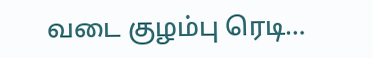வடை குழம்பு ரெடி…